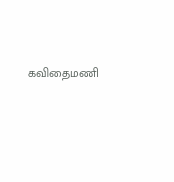கவிதைமணி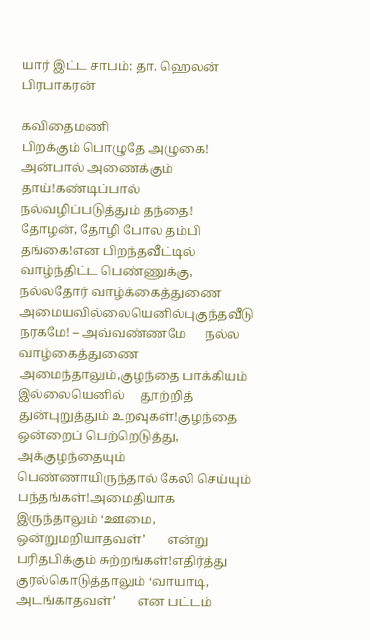யார் இட்ட சாபம்: தா. ஹெலன் பிரபாகரன்

கவிதைமணி
பிறக்கும் பொழுதே அழுகை!    அன்பால் அணைக்கும் தாய்!கண்டிப்பால் நல்வழிப்படுத்தும் தந்தை!       தோழன், தோழி போல தம்பி தங்கை!என பிறந்தவீட்டில் வாழ்ந்திட்ட பெண்ணுக்கு,     நல்லதோர் வாழ்க்கைத்துணை அமையவில்லையெனில்புகுந்தவீடு நரகமே! – அவ்வண்ணமே      நல்ல வாழ்கைத்துணை அமைந்தாலும்,குழந்தை பாக்கியம் இல்லையெனில்     தூற்றித் துன்புறுத்தும் உறவுகள்!குழந்தை ஒன்றைப் பெற்றெடுத்து, அக்குழந்தையும்     பெண்ணாயிருந்தால் கேலி செய்யும் பந்தங்கள்!அமைதியாக இருந்தாலும் ‘ஊமை, ஒன்றுமறியாதவள்’       என்று பரிதபிக்கும் சுற்றங்கள்!எதிர்த்து குரல்கொடுத்தாலும் ‘வாயாடி, அடங்காதவள்’       என பட்டம்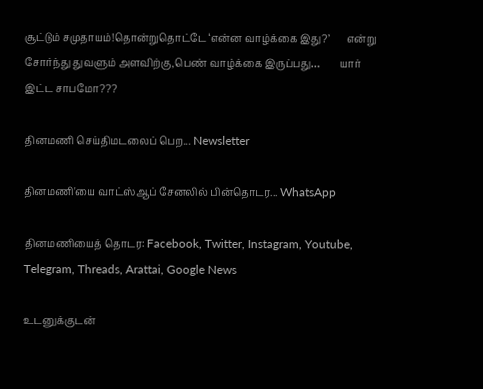சூட்டும் சமுதாயம்!தொன்றுதொட்டே ‘என்ன வாழ்க்கை இது?’       என்று சோர்ந்து துவளும் அளவிற்கு,பெண் வாழ்க்கை இருப்பது…        யார் இட்ட சாபமோ???

தினமணி செய்திமடலைப் பெற... Newsletter

தினமணி'யை வாட்ஸ்ஆப் சேனலில் பின்தொடர... WhatsApp

தினமணியைத் தொடர: Facebook, Twitter, Instagram, Youtube, Telegram, Threads, Arattai, Google News

உடனுக்குடன்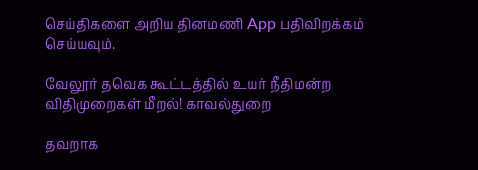செய்திகளை அறிய தினமணி App பதிவிறக்கம் செய்யவும்.

வேலூர் தவெக கூட்டத்தில் உயர் நீதிமன்ற விதிமுறைகள் மீறல்! காவல்துறை

தவறாக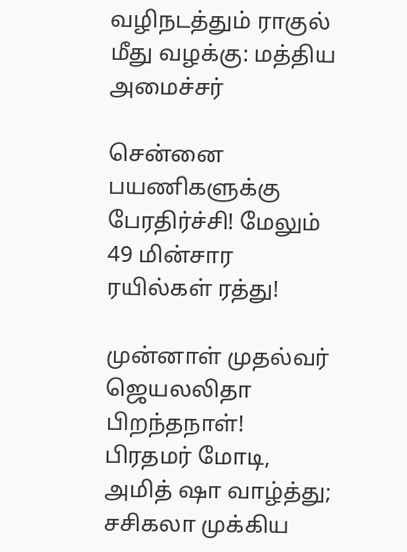வழிநடத்தும் ராகுல் மீது வழக்கு: மத்திய அமைச்சர்

சென்னை பயணிகளுக்கு பேரதிர்ச்சி! மேலும் 49 மின்சார ரயில்கள் ரத்து!

முன்னாள் முதல்வர் ஜெயலலிதா பிறந்தநாள்! பிரதமர் மோடி, அமித் ஷா வாழ்த்து; சசிகலா முக்கிய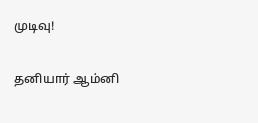முடிவு!

தனியார் ஆம்னி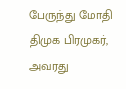பேருந்து மோதி திமுக பிரமுகர், அவரது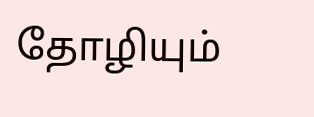தோழியும்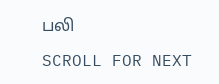பலி

SCROLL FOR NEXT